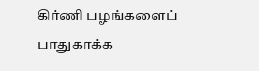கிர்ணி பழங்களைப் பாதுகாக்க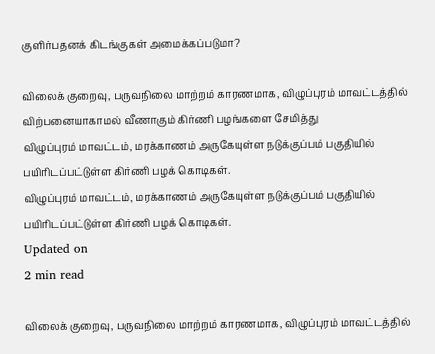குளிர்பதனக் கிடங்குகள் அமைக்கப்படுமா?

விலைக் குறைவு, பருவநிலை மாற்றம் காரணமாக, விழுப்புரம் மாவட்டத்தில் விற்பனையாகாமல் வீணாகும் கிர்ணி பழங்களை சேமித்து
விழுப்புரம் மாவட்டம், மரக்காணம் அருகேயுள்ள நடுக்குப்பம் பகுதியில் பயிரிடப்பட்டுள்ள கிர்ணி பழக் கொடிகள்.
விழுப்புரம் மாவட்டம், மரக்காணம் அருகேயுள்ள நடுக்குப்பம் பகுதியில் பயிரிடப்பட்டுள்ள கிர்ணி பழக் கொடிகள்.
Updated on
2 min read

விலைக் குறைவு, பருவநிலை மாற்றம் காரணமாக, விழுப்புரம் மாவட்டத்தில்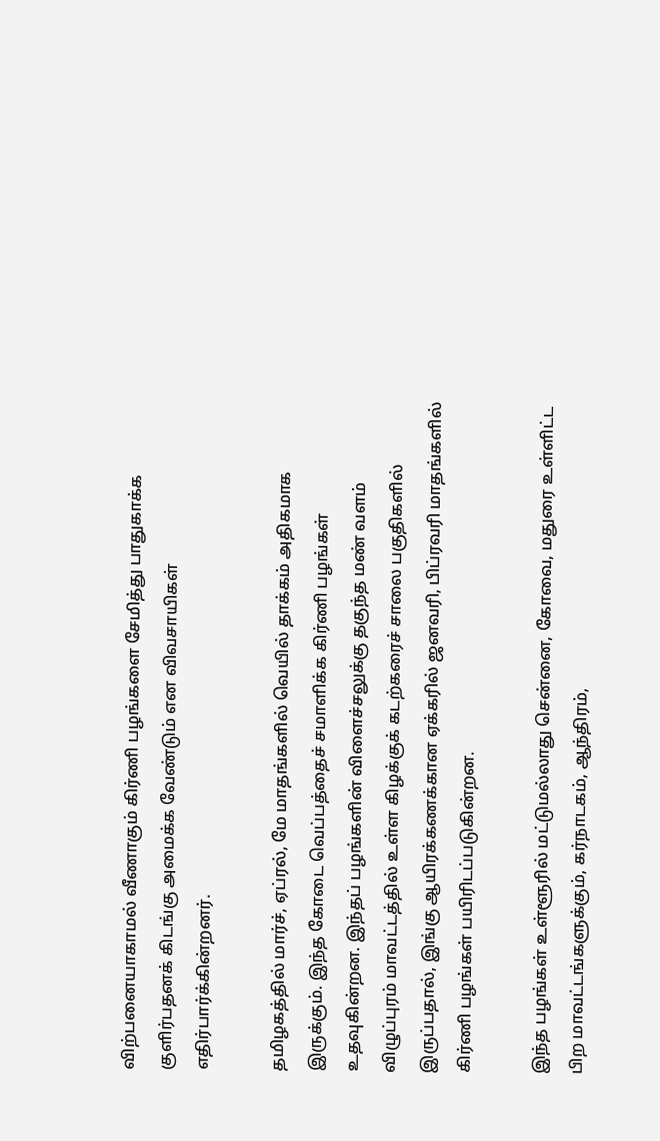விற்பனையாகாமல் வீணாகும் கிர்ணி பழங்களை சேமித்து பாதுகாக்க குளிர்பதனக் கிடங்கு அமைக்க வேண்டும் என விவசாயிகள் எதிர்பார்க்கின்றனர்.

தமிழகத்தில் மார்ச், ஏப்ரல், மே மாதங்களில் வெயில் தாக்கம் அதிகமாக இருக்கும். இந்த கோடை வெப்பத்தைச் சமாளிக்க கிர்ணி பழங்கள் உதவுகின்றன. இந்தப் பழங்களின் விளைச்சலுக்கு தகுந்த மண் வளம் விழுப்புரம் மாவட்டத்தில் உள்ள கிழக்குக் கடற்கரைச் சாலை பகுதிகளில் இருப்பதால், இங்கு ஆயிரக்கணக்கான ஏக்கரில் ஜனவரி, பிப்ரவரி மாதங்களில் கிர்ணி பழங்கள் பயிரிடப்படுகின்றன.

இந்த பழங்கள் உள்ளூரில் மட்டுமல்லாது சென்னை, கோவை, மதுரை உள்ளிட்ட பிற மாவட்டங்களுக்கும், கர்நாடகம், ஆந்திரம்,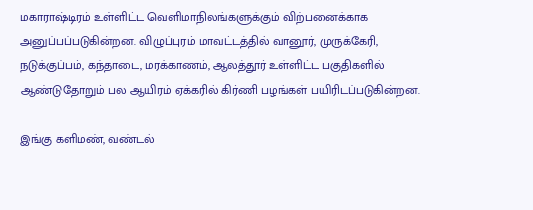மகாராஷ்டிரம் உள்ளிட்ட வெளிமாநிலங்களுக்கும் விற்பனைக்காக அனுப்பப்படுகின்றன. விழுப்புரம் மாவட்டத்தில் வானூர், முருக்கேரி, நடுக்குப்பம், கந்தாடை, மரக்காணம், ஆலத்தூர் உள்ளிட்ட பகுதிகளில் ஆண்டுதோறும் பல ஆயிரம் ஏக்கரில் கிர்ணி பழங்கள் பயிரிடப்படுகின்றன.

இங்கு களிமண், வண்டல்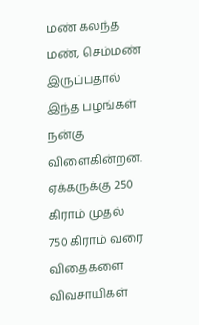மண் கலந்த மண், செம்மண் இருப்பதால் இந்த பழங்கள் நன்கு விளைகின்றன. ஏக்கருக்கு 250 கிராம் முதல் 750 கிராம் வரை விதைகளை விவசாயிகள்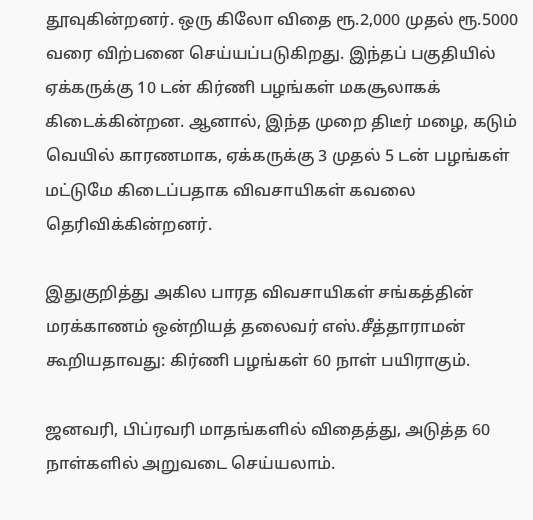தூவுகின்றனர். ஒரு கிலோ விதை ரூ.2,000 முதல் ரூ.5000 வரை விற்பனை செய்யப்படுகிறது. இந்தப் பகுதியில் ஏக்கருக்கு 10 டன் கிர்ணி பழங்கள் மகசூலாகக் கிடைக்கின்றன. ஆனால், இந்த முறை திடீர் மழை, கடும் வெயில் காரணமாக, ஏக்கருக்கு 3 முதல் 5 டன் பழங்கள் மட்டுமே கிடைப்பதாக விவசாயிகள் கவலை தெரிவிக்கின்றனர்.

இதுகுறித்து அகில பாரத விவசாயிகள் சங்கத்தின் மரக்காணம் ஒன்றியத் தலைவர் எஸ்.சீத்தாராமன் கூறியதாவது: கிர்ணி பழங்கள் 60 நாள் பயிராகும்.

ஜனவரி, பிப்ரவரி மாதங்களில் விதைத்து, அடுத்த 60 நாள்களில் அறுவடை செய்யலாம்.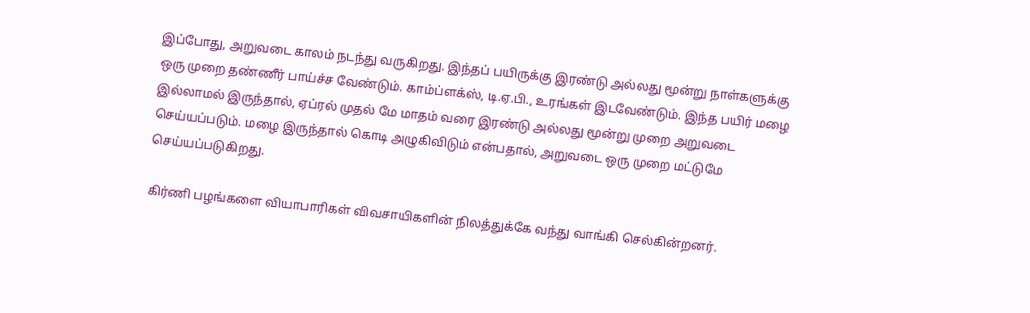இப்போது, அறுவடை காலம் நடந்து வருகிறது. இந்தப் பயிருக்கு இரண்டு அல்லது மூன்று நாள்களுக்கு ஒரு முறை தண்ணீர் பாய்ச்ச வேண்டும். காம்ப்ளக்ஸ், டி.ஏ.பி., உரங்கள் இடவேண்டும். இந்த பயிர் மழை இல்லாமல் இருந்தால், ஏப்ரல் முதல் மே மாதம் வரை இரண்டு அல்லது மூன்று முறை அறுவடை செய்யப்படும். மழை இருந்தால் கொடி அழுகிவிடும் என்பதால், அறுவடை ஒரு முறை மட்டுமே செய்யப்படுகிறது.

கிர்ணி பழங்களை வியாபாரிகள் விவசாயிகளின் நிலத்துக்கே வந்து வாங்கி செல்கின்றனர்.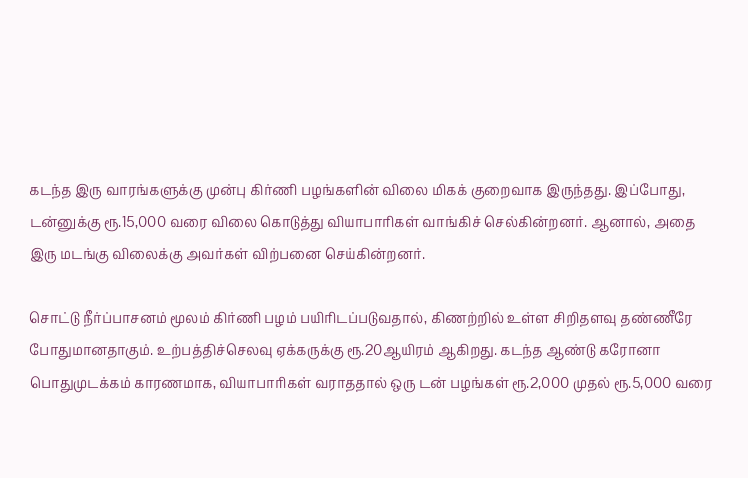கடந்த இரு வாரங்களுக்கு முன்பு கிர்ணி பழங்களின் விலை மிகக் குறைவாக இருந்தது. இப்போது, டன்னுக்கு ரூ.15,000 வரை விலை கொடுத்து வியாபாரிகள் வாங்கிச் செல்கின்றனர். ஆனால், அதை இரு மடங்கு விலைக்கு அவர்கள் விற்பனை செய்கின்றனர்.

சொட்டு நீர்ப்பாசனம் மூலம் கிர்ணி பழம் பயிரிடப்படுவதால், கிணற்றில் உள்ள சிறிதளவு தண்ணீரே போதுமானதாகும். உற்பத்திச்செலவு ஏக்கருக்கு ரூ.20ஆயிரம் ஆகிறது. கடந்த ஆண்டு கரோனா பொதுமுடக்கம் காரணமாக, வியாபாரிகள் வராததால் ஒரு டன் பழங்கள் ரூ.2,000 முதல் ரூ.5,000 வரை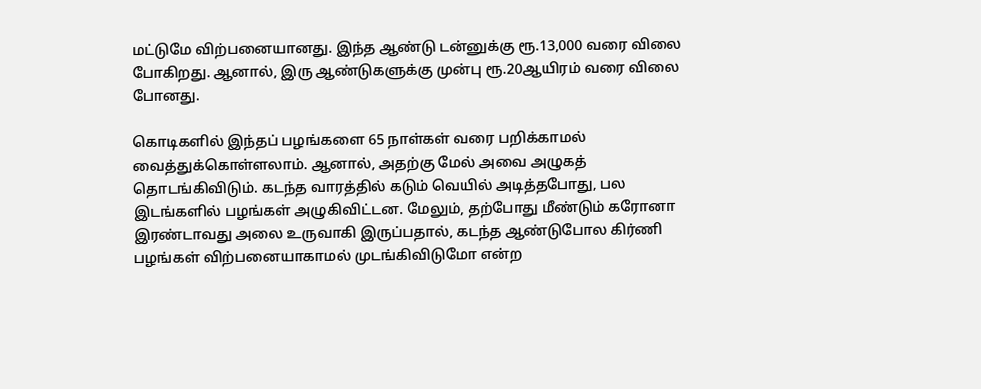மட்டுமே விற்பனையானது. இந்த ஆண்டு டன்னுக்கு ரூ.13,000 வரை விலை போகிறது. ஆனால், இரு ஆண்டுகளுக்கு முன்பு ரூ.20ஆயிரம் வரை விலை போனது.

கொடிகளில் இந்தப் பழங்களை 65 நாள்கள் வரை பறிக்காமல் வைத்துக்கொள்ளலாம். ஆனால், அதற்கு மேல் அவை அழுகத் தொடங்கிவிடும். கடந்த வாரத்தில் கடும் வெயில் அடித்தபோது, பல இடங்களில் பழங்கள் அழுகிவிட்டன. மேலும், தற்போது மீண்டும் கரோனா இரண்டாவது அலை உருவாகி இருப்பதால், கடந்த ஆண்டுபோல கிர்ணி பழங்கள் விற்பனையாகாமல் முடங்கிவிடுமோ என்ற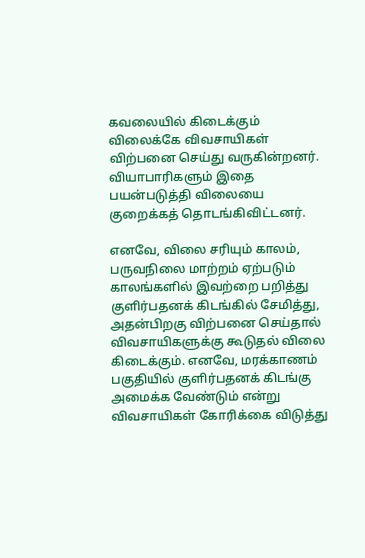கவலையில் கிடைக்கும் விலைக்கே விவசாயிகள் விற்பனை செய்து வருகின்றனர். வியாபாரிகளும் இதை பயன்படுத்தி விலையை குறைக்கத் தொடங்கிவிட்டனர்.

எனவே, விலை சரியும் காலம், பருவநிலை மாற்றம் ஏற்படும் காலங்களில் இவற்றை பறித்து குளிர்பதனக் கிடங்கில் சேமித்து, அதன்பிறகு விற்பனை செய்தால் விவசாயிகளுக்கு கூடுதல் விலை கிடைக்கும். எனவே, மரக்காணம் பகுதியில் குளிர்பதனக் கிடங்கு அமைக்க வேண்டும் என்று விவசாயிகள் கோரிக்கை விடுத்து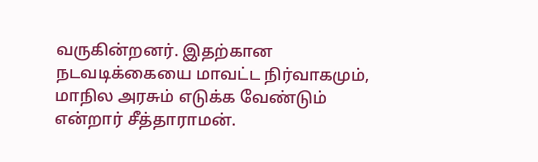வருகின்றனர். இதற்கான நடவடிக்கையை மாவட்ட நிர்வாகமும், மாநில அரசும் எடுக்க வேண்டும் என்றார் சீத்தாராமன்.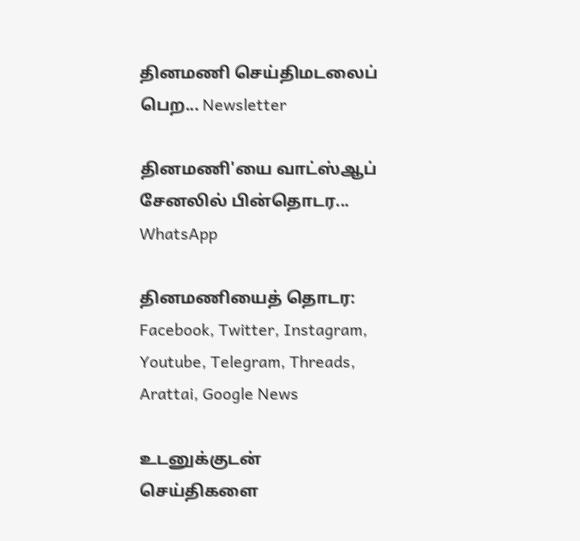தினமணி செய்திமடலைப் பெற... Newsletter

தினமணி'யை வாட்ஸ்ஆப் சேனலில் பின்தொடர... WhatsApp

தினமணியைத் தொடர: Facebook, Twitter, Instagram, Youtube, Telegram, Threads, Arattai, Google News

உடனுக்குடன் செய்திகளை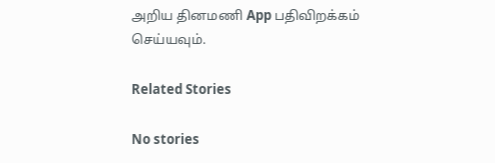அறிய தினமணி App பதிவிறக்கம் செய்யவும்.

Related Stories

No stories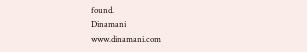found.
Dinamani
www.dinamani.com